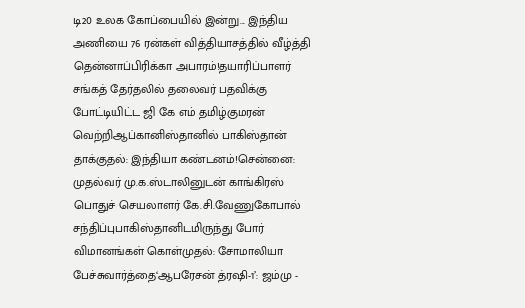டி20 உலக கோப்பையில் இன்று... இந்திய அணியை 76 ரன்கள் வித்தியாசத்தில் வீழ்த்தி தென்னாப்பிரிக்கா அபாரம்!தயாரிப்பாளர் சங்கத் தேர்தலில் தலைவர் பதவிக்கு போட்டியிட்ட ஜி கே எம் தமிழ்குமரன் வெற்றிஆப்கானிஸ்தானில் பாகிஸ்தான் தாக்குதல்: இந்தியா கண்டனம்!சென்னை: முதல்வர் மு.க.ஸ்டாலினுடன் காங்கிரஸ் பொதுச் செயலாளர் கே.சி.வேணுகோபால் சந்திப்புபாகிஸ்தானிடமிருந்து போர் விமானங்கள் கொள்முதல்: சோமாலியா பேச்சுவார்த்தை‘ஆபரேசன் த்ரஷி-1’: ஜம்மு -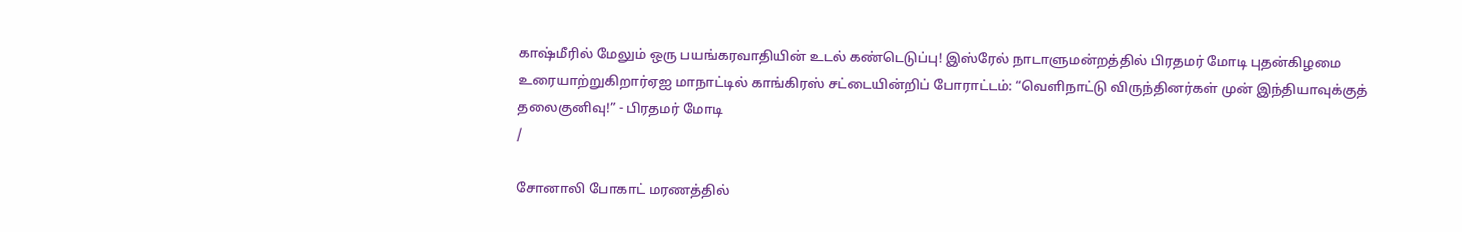காஷ்மீரில் மேலும் ஒரு பயங்கரவாதியின் உடல் கண்டெடுப்பு! இஸ்ரேல் நாடாளுமன்றத்தில் பிரதமர் மோடி புதன்கிழமை உரையாற்றுகிறார்ஏஐ மாநாட்டில் காங்கிரஸ் சட்டையின்றிப் போராட்டம்: “வெளிநாட்டு விருந்தினர்கள் முன் இந்தியாவுக்குத் தலைகுனிவு!” - பிரதமர் மோடி
/

சோனாலி போகாட் மரணத்தில்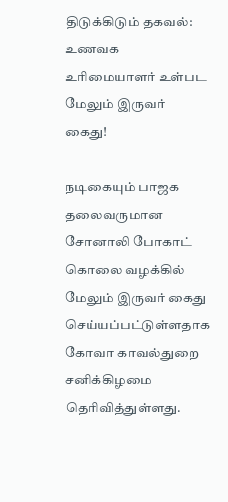திடுக்கிடும் தகவல்: உணவக உரிமையாளர் உள்பட மேலும் இருவர் கைது!

நடிகையும் பாஜக தலைவருமான சோனாலி போகாட் கொலை வழக்கில் மேலும் இருவர் கைது செய்யப்பட்டுள்ளதாக கோவா காவல்துறை சனிக்கிழமை தெரிவித்துள்ளது.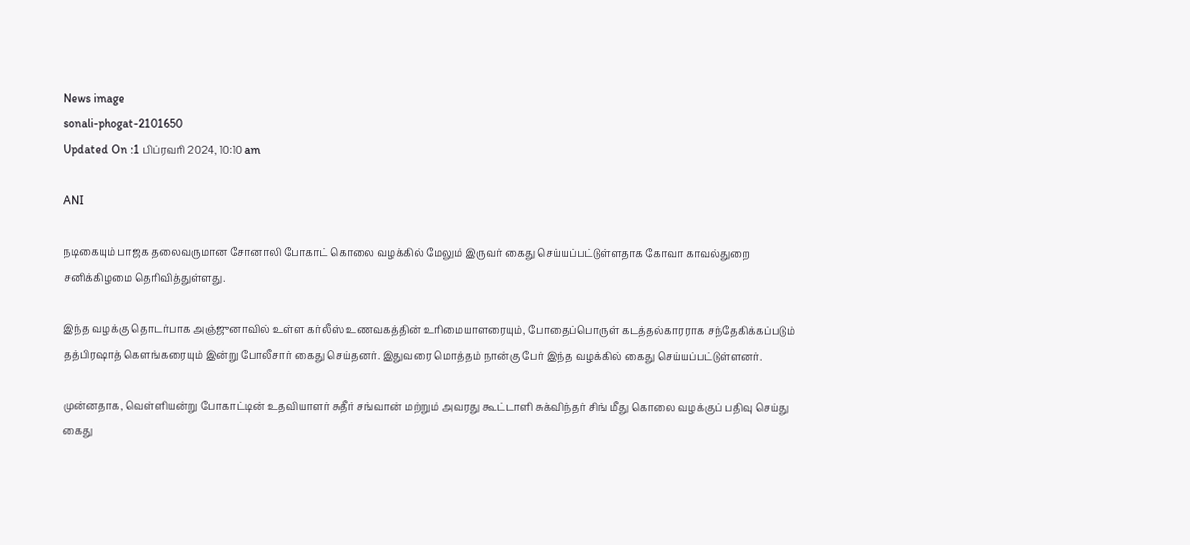News image
sonali-phogat-2101650
Updated On :1 பிப்ரவரி 2024, 10:10 am

ANI

நடிகையும் பாஜக தலைவருமான சோனாலி போகாட் கொலை வழக்கில் மேலும் இருவர் கைது செய்யப்பட்டுள்ளதாக கோவா காவல்துறை சனிக்கிழமை தெரிவித்துள்ளது.

இந்த வழக்கு தொடர்பாக அஞ்ஜுனாவில் உள்ள கர்லீஸ் உணவகத்தின் உரிமையாளரையும், போதைப்பொருள் கடத்தல்காரராக சந்தேகிக்கப்படும் தத்பிரஷாத் கௌங்கரையும் இன்று போலீசார் கைது செய்தனர். இதுவரை மொத்தம் நான்கு பேர் இந்த வழக்கில் கைது செய்யப்பட்டுள்ளனர்.

முன்னதாக, வெள்ளியன்று போகாட்டின் உதவியாளர் சுதீர் சங்வான் மற்றும் அவரது கூட்டாளி சுக்விந்தர் சிங் மீது கொலை வழக்குப் பதிவு செய்து கைது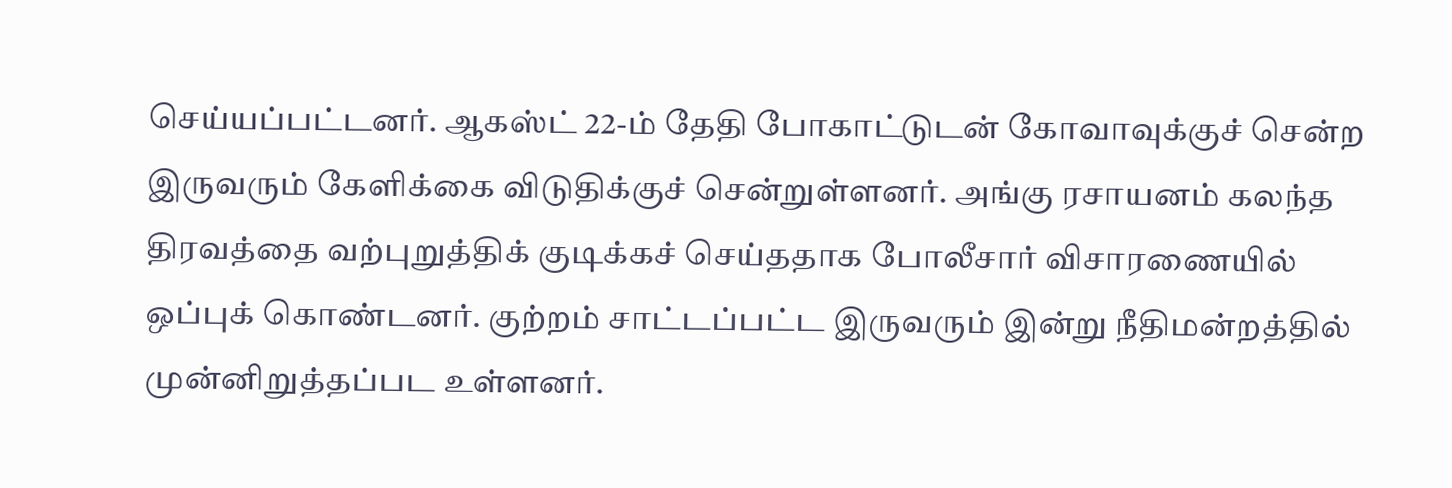செய்யப்பட்டனர். ஆகஸ்ட் 22-ம் தேதி போகாட்டுடன் கோவாவுக்குச் சென்ற இருவரும் கேளிக்கை விடுதிக்குச் சென்றுள்ளனர். அங்கு ரசாயனம் கலந்த திரவத்தை வற்புறுத்திக் குடிக்கச் செய்ததாக போலீசார் விசாரணையில் ஒப்புக் கொண்டனர். குற்றம் சாட்டப்பட்ட இருவரும் இன்று நீதிமன்றத்தில் முன்னிறுத்தப்பட உள்ளனர்.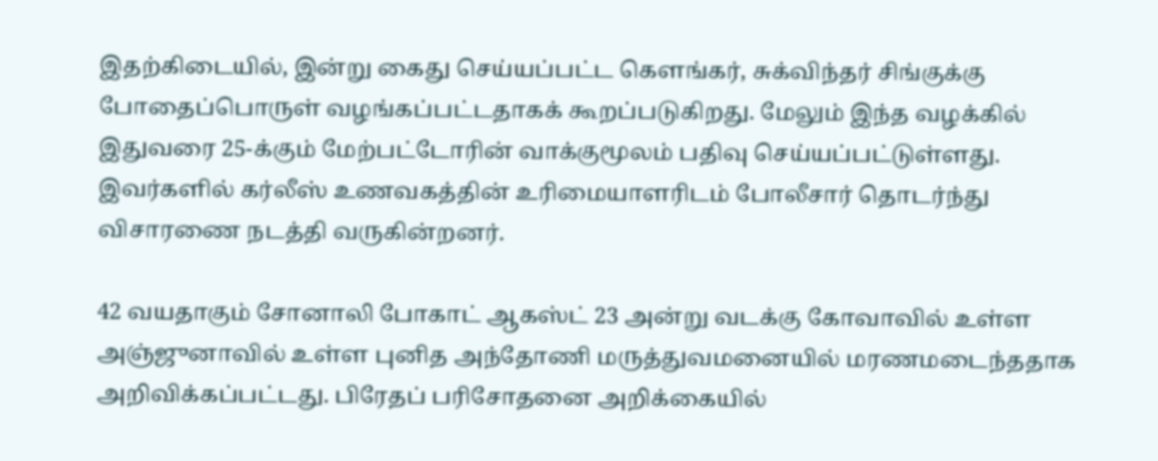இதற்கிடையில், இன்று கைது செய்யப்பட்ட கௌங்கர், சுக்விந்தர் சிங்குக்கு போதைப்பொருள் வழங்கப்பட்டதாகக் கூறப்படுகிறது. மேலும் இந்த வழக்கில் இதுவரை 25-க்கும் மேற்பட்டோரின் வாக்குமூலம் பதிவு செய்யப்பட்டுள்ளது. இவர்களில் கர்லீஸ் உணவகத்தின் உரிமையாளரிடம் போலீசார் தொடர்ந்து விசாரணை நடத்தி வருகின்றனர்.

42 வயதாகும் சோனாலி போகாட் ஆகஸ்ட் 23 அன்று வடக்கு கோவாவில் உள்ள அஞ்ஜுனாவில் உள்ள புனித அந்தோணி மருத்துவமனையில் மரணமடைந்ததாக அறிவிக்கப்பட்டது. பிரேதப் பரிசோதனை அறிக்கையில்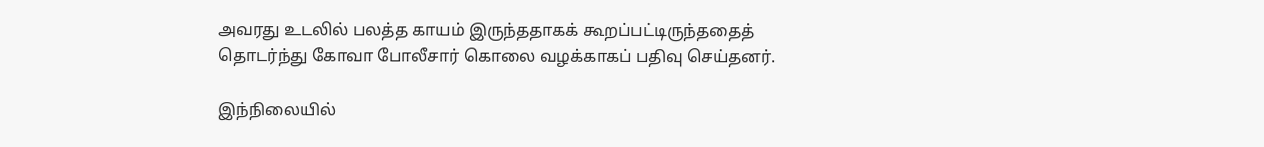அவரது உடலில் பலத்த காயம் இருந்ததாகக் கூறப்பட்டிருந்ததைத் தொடர்ந்து கோவா போலீசார் கொலை வழக்காகப் பதிவு செய்தனர்.

இந்நிலையில்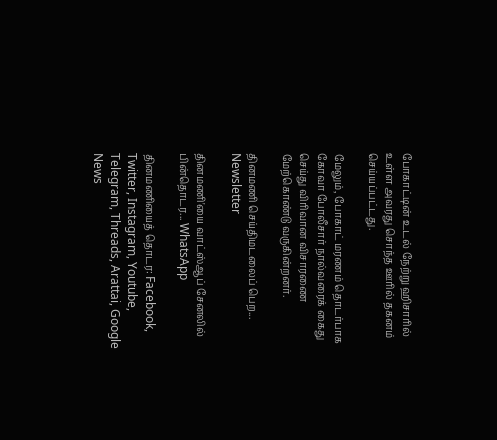போகாட்டின் உடல் நேற்று ஹிசாரில் உள்ள அவரது சொந்த ஊரில் தகனம் செய்யப்பட்டது.

மேலும், போகாட் மரணம் தொடர்பாக கோவா போலீசார் நால்வரைக் கைது செய்து விரிவான விசாரணை மேற்கொண்டு வருகின்றனர்.

தினமணி செய்திமடலைப் பெற... Newsletter

தினமணி'யை வாட்ஸ்ஆப் சேனலில் பின்தொடர... WhatsApp

தினமணியைத் தொடர: Facebook, Twitter, Instagram, Youtube, Telegram, Threads, Arattai, Google News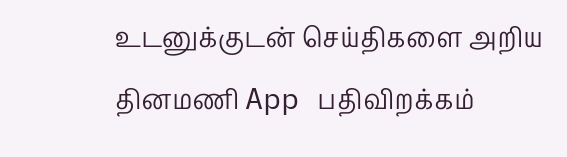உடனுக்குடன் செய்திகளை அறிய தினமணி App பதிவிறக்கம்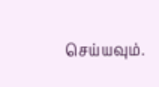செய்யவும்.